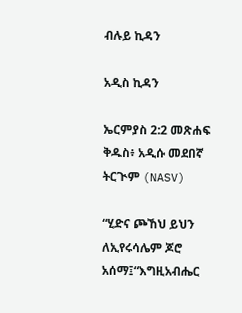ብሉይ ኪዳን

አዲስ ኪዳን

ኤርምያስ 2:2 መጽሐፍ ቅዱስ፥ አዲሱ መደበኛ ትርጒም (NASV)

“ሂድና ጮኸህ ይህን ለኢየሩሳሌም ጆሮ አሰማ፤“እግዚአብሔር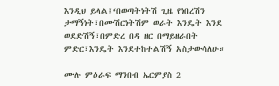እንዲህ ይላል፤‘በወጣትነትሽ ጊዜ የነበረሽን ታማኝነት፣በሙሽርነትሽም ወራት እንዴት እንደ ወደድሽኝ፣በምድረ በዳ ዘር በማይዘራበት ምድር፣እንዴት እንደተከተልሽኝ አስታውሳለሁ።

ሙሉ ምዕራፍ ማንበብ ኤርምያስ 2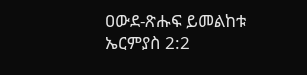ዐውደ-ጽሑፍ ይመልከቱ ኤርምያስ 2:2